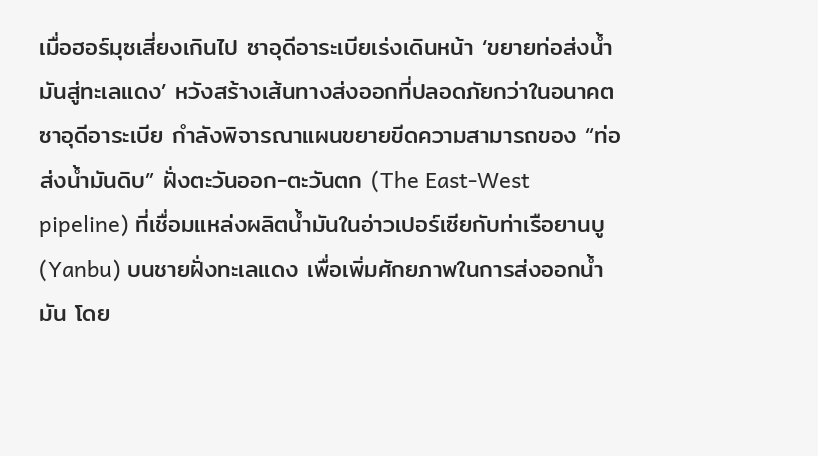เมื่อฮอร์มุซเสี่ยงเกินไป ซาอุดีอาระเบียเร่งเดินหน้า ‘ขยายท่อส่งน้ำมันสู่ทะเลแดง’ หวังสร้างเส้นทางส่งออกที่ปลอดภัยกว่าในอนาคต
ซาอุดีอาระเบีย กำลังพิจารณาแผนขยายขีดความสามารถของ “ท่อส่งน้ำมันดิบ” ฝั่งตะวันออก-ตะวันตก (The East-West pipeline) ที่เชื่อมแหล่งผลิตน้ำมันในอ่าวเปอร์เซียกับท่าเรือยานบู (Yanbu) บนชายฝั่งทะเลแดง เพื่อเพิ่มศักยภาพในการส่งออกน้ำมัน โดย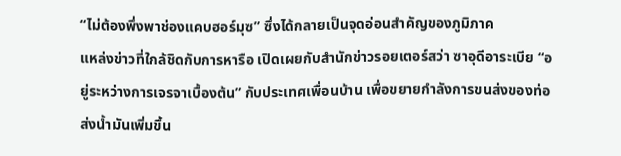“ไม่ต้องพึ่งพาช่องแคบฮอร์มุซ” ซึ่งได้กลายเป็นจุดอ่อนสำคัญของภูมิภาค
แหล่งข่าวที่ใกล้ชิดกับการหารือ เปิดเผยกับสำนักข่าวรอยเตอร์สว่า ซาอุดีอาระเบีย “อยู่ระหว่างการเจรจาเบื้องต้น” กับประเทศเพื่อนบ้าน เพื่อขยายกำลังการขนส่งของท่อส่งน้ำมันเพิ่มขึ้น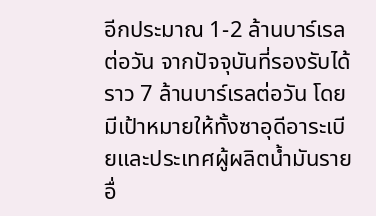อีกประมาณ 1-2 ล้านบาร์เรลต่อวัน จากปัจจุบันที่รองรับได้ราว 7 ล้านบาร์เรลต่อวัน โดยมีเป้าหมายให้ทั้งซาอุดีอาระเบียและประเทศผู้ผลิตน้ำมันรายอื่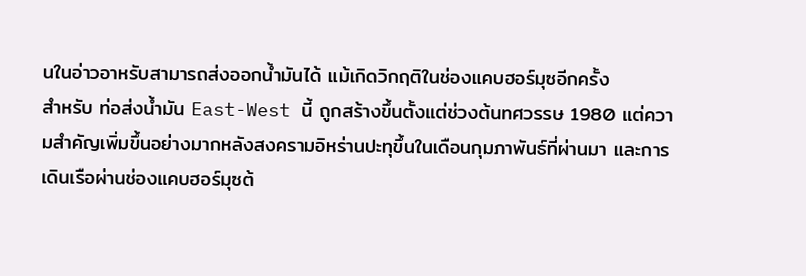นในอ่าวอาหรับสามารถส่งออกน้ำมันได้ แม้เกิดวิกฤติในช่องแคบฮอร์มุซอีกครั้ง
สำหรับ ท่อส่งน้ำมัน East-West นี้ ถูกสร้างขึ้นตั้งแต่ช่วงต้นทศวรรษ 1980 แต่ความสำคัญเพิ่มขึ้นอย่างมากหลังสงครามอิหร่านปะทุขึ้นในเดือนกุมภาพันธ์ที่ผ่านมา และการเดินเรือผ่านช่องแคบฮอร์มุซต้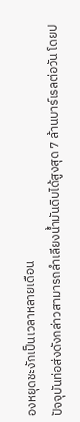องหยุดชะงักเป็นเวลาหลายเดือน
ปัจจุบันท่อส่งดังกล่าวสามารถลำเลียงน้ำมันดิบได้สูงสุด 7 ล้านบาร์เรลต่อวัน โดยป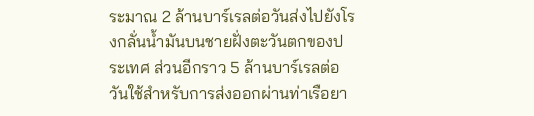ระมาณ 2 ล้านบาร์เรลต่อวันส่งไปยังโรงกลั่นน้ำมันบนชายฝั่งตะวันตกของประเทศ ส่วนอีกราว 5 ล้านบาร์เรลต่อวันใช้สำหรับการส่งออกผ่านท่าเรือยา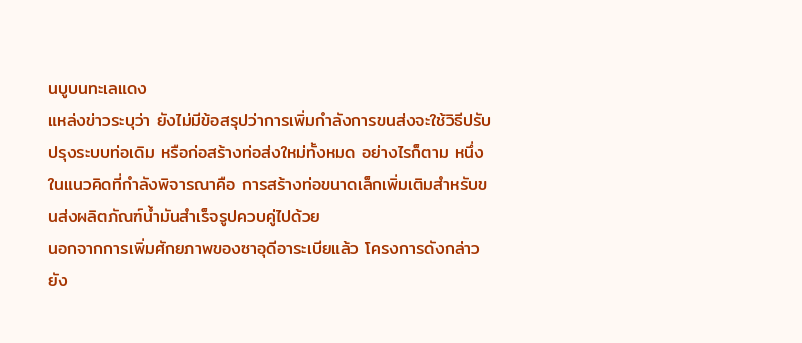นบูบนทะเลแดง
แหล่งข่าวระบุว่า ยังไม่มีข้อสรุปว่าการเพิ่มกำลังการขนส่งจะใช้วิธีปรับปรุงระบบท่อเดิม หรือก่อสร้างท่อส่งใหม่ทั้งหมด อย่างไรก็ตาม หนึ่งในแนวคิดที่กำลังพิจารณาคือ การสร้างท่อขนาดเล็กเพิ่มเติมสำหรับขนส่งผลิตภัณฑ์น้ำมันสำเร็จรูปควบคู่ไปด้วย
นอกจากการเพิ่มศักยภาพของซาอุดีอาระเบียแล้ว โครงการดังกล่าวยัง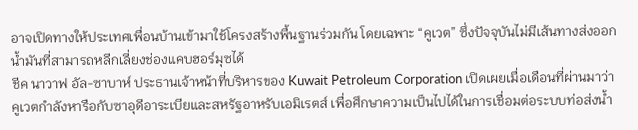อาจเปิดทางให้ประเทศเพื่อนบ้านเข้ามาใช้โครงสร้างพื้นฐานร่วมกัน โดยเฉพาะ “คูเวต” ซึ่งปัจจุบันไม่มีเส้นทางส่งออกน้ำมันที่สามารถหลีกเลี่ยงช่องแคบฮอร์มุซได้
ชีค นาวาฟ อัล-ซาบาห์ ประธานเจ้าหน้าที่บริหารของ Kuwait Petroleum Corporation เปิดเผยเมื่อเดือนที่ผ่านมาว่า คูเวตกำลังหารือกับซาอุดีอาระเบียและสหรัฐอาหรับเอมิเรตส์ เพื่อศึกษาความเป็นไปได้ในการเชื่อมต่อระบบท่อส่งน้ำ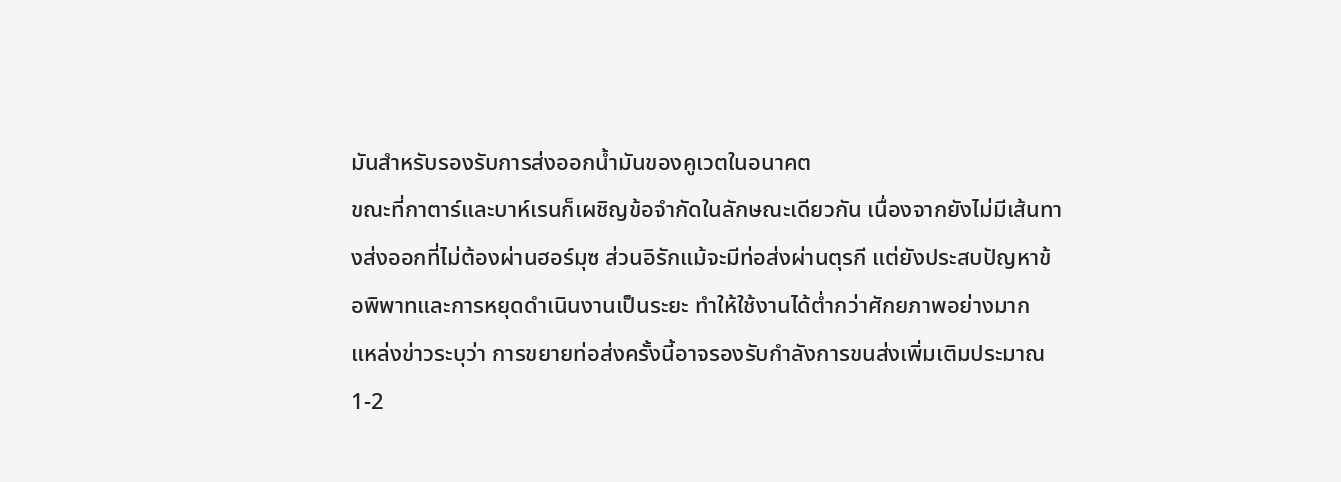มันสำหรับรองรับการส่งออกน้ำมันของคูเวตในอนาคต
ขณะที่กาตาร์และบาห์เรนก็เผชิญข้อจำกัดในลักษณะเดียวกัน เนื่องจากยังไม่มีเส้นทางส่งออกที่ไม่ต้องผ่านฮอร์มุซ ส่วนอิรักแม้จะมีท่อส่งผ่านตุรกี แต่ยังประสบปัญหาข้อพิพาทและการหยุดดำเนินงานเป็นระยะ ทำให้ใช้งานได้ต่ำกว่าศักยภาพอย่างมาก
แหล่งข่าวระบุว่า การขยายท่อส่งครั้งนี้อาจรองรับกำลังการขนส่งเพิ่มเติมประมาณ 1-2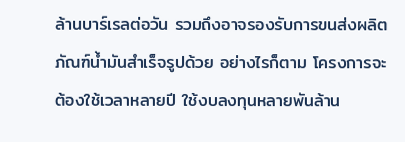ล้านบาร์เรลต่อวัน รวมถึงอาจรองรับการขนส่งผลิตภัณฑ์น้ำมันสำเร็จรูปด้วย อย่างไรก็ตาม โครงการจะต้องใช้เวลาหลายปี ใช้งบลงทุนหลายพันล้าน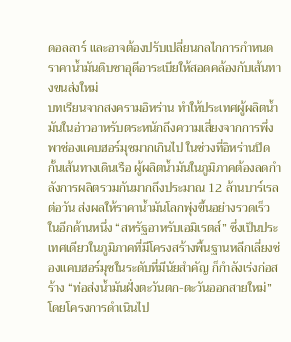ดอลลาร์ และอาจต้องปรับเปลี่ยนกลไกการกำหนดราคาน้ำมันดิบซาอุดีอาระเบียให้สอดคล้องกับเส้นทางขนส่งใหม่
บทเรียนจากสงครามอิหร่าน ทำให้ประเทศผู้ผลิตน้ำมันในอ่าวอาหรับตระหนักถึงความเสี่ยงจากการพึ่งพาช่องแคบฮอร์มุซมากเกินไป ในช่วงที่อิหร่านปิดกั้นเส้นทางเดินเรือ ผู้ผลิตน้ำมันในภูมิภาคต้องลดกำลังการผลิตรวมกันมากถึงประมาณ 12 ล้านบาร์เรลต่อวัน ส่งผลให้ราคาน้ำมันโลกพุ่งขึ้นอย่างรวดเร็ว
ในอีกด้านหนึ่ง “สหรัฐอาหรับเอมิเรตส์” ซึ่งเป็นประเทศเดียวในภูมิภาคที่มีโครงสร้างพื้นฐานหลีกเลี่ยงช่องแคบฮอร์มุซในระดับที่มีนัยสำคัญ ก็กำลังเร่งก่อสร้าง “ท่อส่งน้ำมันฝั่งตะวันตก-ตะวันออกสายใหม่” โดยโครงการดำเนินไป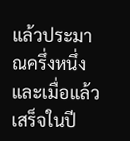แล้วประมาณครึ่งหนึ่ง และเมื่อแล้วเสร็จในปี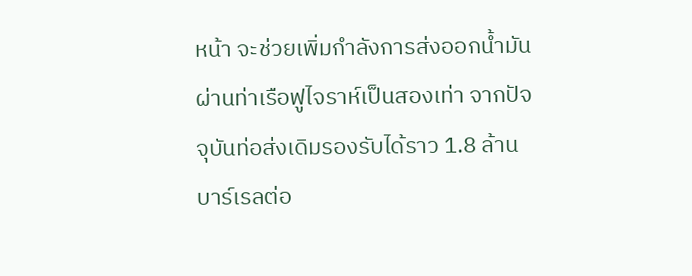หน้า จะช่วยเพิ่มกำลังการส่งออกน้ำมันผ่านท่าเรือฟูไจราห์เป็นสองเท่า จากปัจจุบันท่อส่งเดิมรองรับได้ราว 1.8 ล้านบาร์เรลต่อ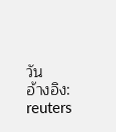วัน
อ้างอิง: reuters